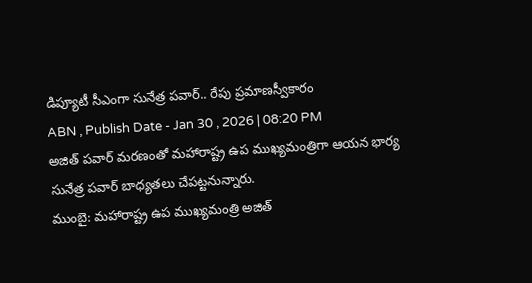డిప్యూటీ సీఎంగా సునేత్ర పవార్.. రేపు ప్రమాణస్వీకారం
ABN , Publish Date - Jan 30 , 2026 | 08:20 PM
అజిత్ పవార్ మరణంతో మహారాష్ట్ర ఉప ముఖ్యమంత్రిగా ఆయన భార్య సునేత్ర పవార్ బాధ్యతలు చేపట్టనున్నారు.
ముంబై: మహారాష్ట్ర ఉప ముఖ్యమంత్రి అజిత్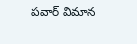పవార్ విమాన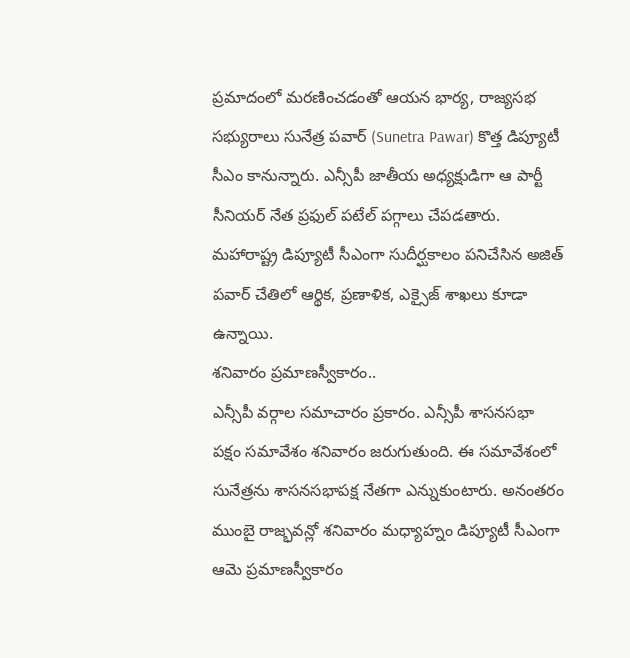ప్రమాదంలో మరణించడంతో ఆయన భార్య, రాజ్యసభ సభ్యురాలు సునేత్ర పవార్ (Sunetra Pawar) కొత్త డిప్యూటీ సీఎం కానున్నారు. ఎన్సీపీ జాతీయ అధ్యక్షుడిగా ఆ పార్టీ సీనియర్ నేత ప్రఫుల్ పటేల్ పగ్గాలు చేపడతారు. మహారాష్ట్ర డిప్యూటీ సీఎంగా సుదీర్ఘకాలం పనిచేసిన అజిత్ పవార్ చేతిలో ఆర్థిక, ప్రణాళిక, ఎక్సైజ్ శాఖలు కూడా ఉన్నాయి.
శనివారం ప్రమాణస్వీకారం..
ఎన్సీపీ వర్గాల సమాచారం ప్రకారం. ఎన్సీపీ శాసనసభా పక్షం సమావేశం శనివారం జరుగుతుంది. ఈ సమావేశంలో సునేత్రను శాసనసభాపక్ష నేతగా ఎన్నుకుంటారు. అనంతరం ముంబై రాజ్భవన్లో శనివారం మధ్యాహ్నం డిప్యూటీ సీఎంగా ఆమె ప్రమాణస్వీకారం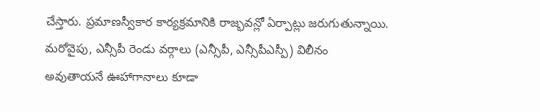చేస్తారు. ప్రమాణస్వీకార కార్యక్రమానికి రాజ్భవన్లో ఏర్పాట్లు జరుగుతున్నాయి.
మరోవైపు, ఎన్సీపీ రెండు వర్గాలు (ఎన్సీపీ, ఎన్సీపీఎస్పీ) విలీనం అవుతాయనే ఊహాగానాలు కూడా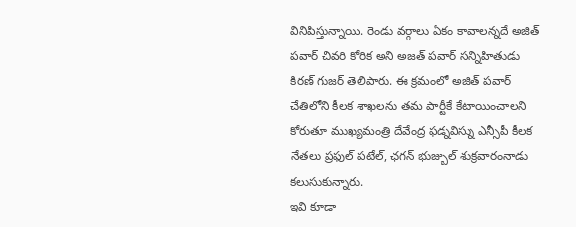వినిపిస్తున్నాయి. రెండు వర్గాలు ఏకం కావాలన్నదే అజిత్ పవార్ చివరి కోరిక అని అజత్ పవార్ సన్నిహితుడు కిరణ్ గుజర్ తెలిపారు. ఈ క్రమంలో అజిత్ పవార్ చేతిలోని కీలక శాఖలను తమ పార్టీకే కేటాయించాలని కోరుతూ ముఖ్యమంత్రి దేవేంద్ర ఫడ్నవిస్ను ఎన్సీపీ కీలక నేతలు ప్రఫుల్ పటేల్, ఛగన్ భుజ్బుల్ శుక్రవారంనాడు కలుసుకున్నారు.
ఇవి కూడా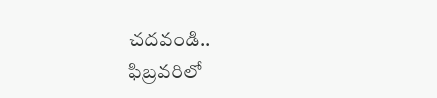చదవండి..
ఫిబ్రవరిలో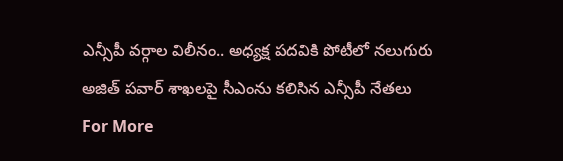ఎన్సీపీ వర్గాల విలీనం.. అధ్యక్ష పదవికి పోటీలో నలుగురు
అజిత్ పవార్ శాఖలపై సీఎంను కలిసిన ఎన్సీపీ నేతలు
For More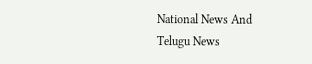National News And Telugu News